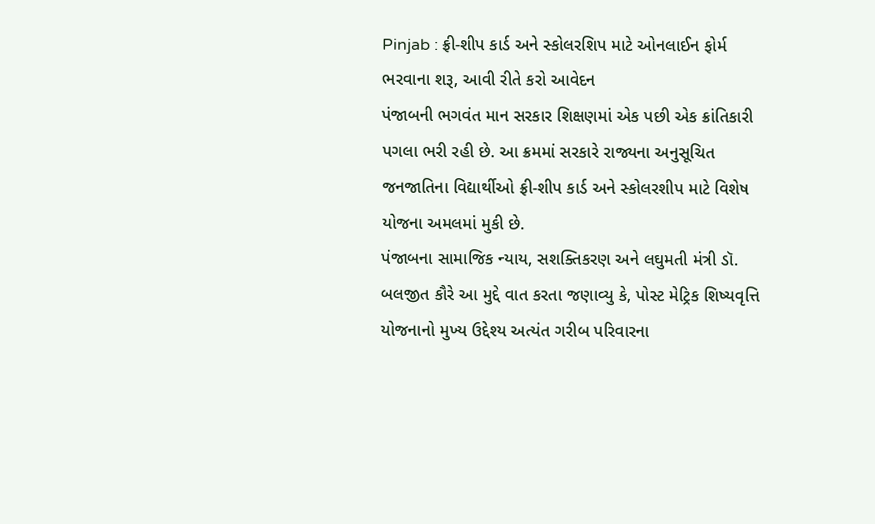Pinjab : ફ્રી-શીપ કાર્ડ અને સ્કોલરશિપ માટે ઓનલાઈન ફોર્મ ભરવાના શરૂ, આવી રીતે કરો આવેદન
પંજાબની ભગવંત માન સરકાર શિક્ષણમાં એક પછી એક ક્રાંતિકારી પગલા ભરી રહી છે. આ ક્રમમાં સરકારે રાજ્યના અનુસૂચિત જનજાતિના વિદ્યાર્થીઓ ફ્રી-શીપ કાર્ડ અને સ્કોલરશીપ માટે વિશેષ યોજના અમલમાં મુકી છે.
પંજાબના સામાજિક ન્યાય, સશક્તિકરણ અને લઘુમતી મંત્રી ડૉ. બલજીત કૌરે આ મુદ્દે વાત કરતા જણાવ્યુ કે, પોસ્ટ મેટ્રિક શિષ્યવૃત્તિ યોજનાનો મુખ્ય ઉદ્દેશ્ય અત્યંત ગરીબ પરિવારના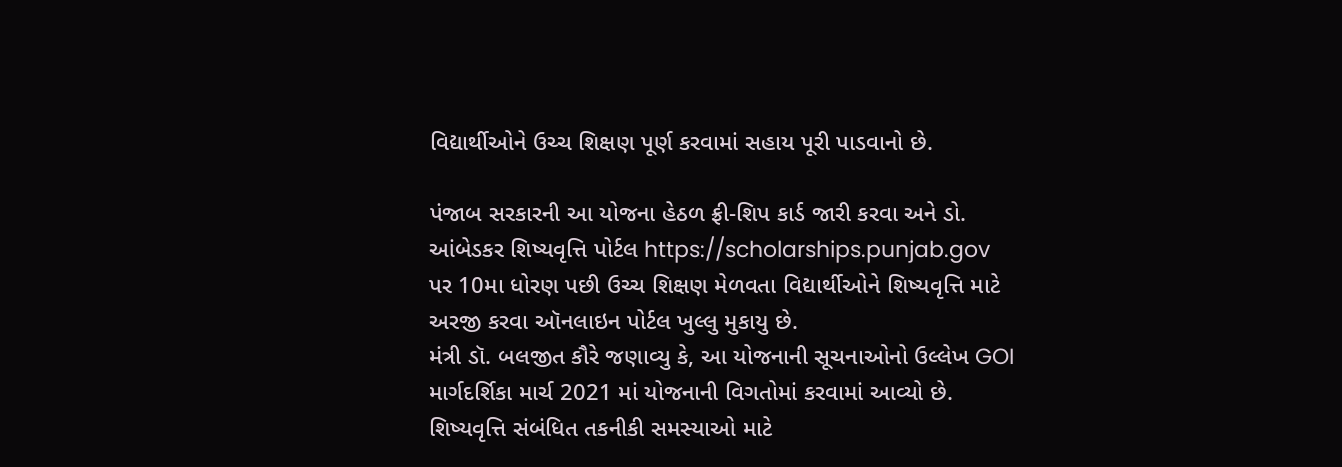વિદ્યાર્થીઓને ઉચ્ચ શિક્ષણ પૂર્ણ કરવામાં સહાય પૂરી પાડવાનો છે.

પંજાબ સરકારની આ યોજના હેઠળ ફ્રી-શિપ કાર્ડ જારી કરવા અને ડો. આંબેડકર શિષ્યવૃત્તિ પોર્ટલ https://scholarships.punjab.gov પર 10મા ધોરણ પછી ઉચ્ચ શિક્ષણ મેળવતા વિદ્યાર્થીઓને શિષ્યવૃત્તિ માટે અરજી કરવા ઑનલાઇન પોર્ટલ ખુલ્લુ મુકાયુ છે.
મંત્રી ડૉ. બલજીત કૌરે જણાવ્યુ કે, આ યોજનાની સૂચનાઓનો ઉલ્લેખ GOI માર્ગદર્શિકા માર્ચ 2021 માં યોજનાની વિગતોમાં કરવામાં આવ્યો છે. શિષ્યવૃત્તિ સંબંધિત તકનીકી સમસ્યાઓ માટે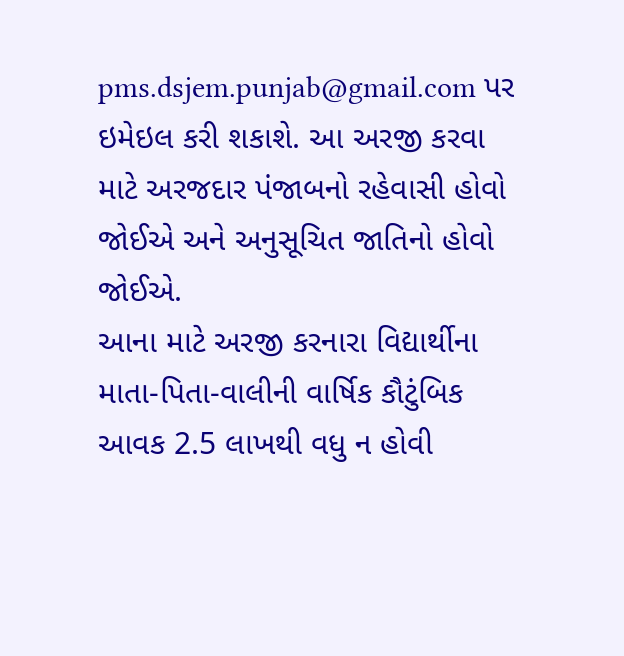pms.dsjem.punjab@gmail.com પર ઇમેઇલ કરી શકાશે. આ અરજી કરવા માટે અરજદાર પંજાબનો રહેવાસી હોવો જોઈએ અને અનુસૂચિત જાતિનો હોવો જોઈએ.
આના માટે અરજી કરનારા વિદ્યાર્થીના માતા-પિતા-વાલીની વાર્ષિક કૌટુંબિક આવક 2.5 લાખથી વધુ ન હોવી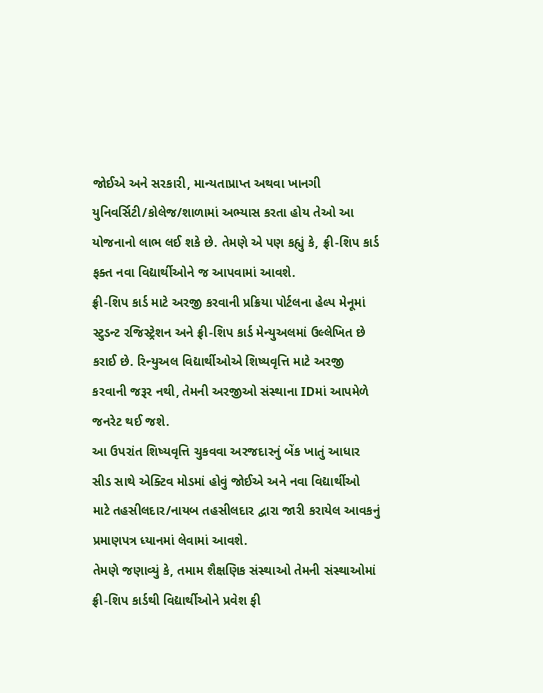જોઈએ અને સરકારી, માન્યતાપ્રાપ્ત અથવા ખાનગી યુનિવર્સિટી/કોલેજ/શાળામાં અભ્યાસ કરતા હોય તેઓ આ યોજનાનો લાભ લઈ શકે છે. તેમણે એ પણ કહ્યું કે, ફ્રી-શિપ કાર્ડ ફક્ત નવા વિદ્યાર્થીઓને જ આપવામાં આવશે.
ફ્રી-શિપ કાર્ડ માટે અરજી કરવાની પ્રક્રિયા પોર્ટલના હેલ્પ મેનૂમાં સ્ટુડન્ટ રજિસ્ટ્રેશન અને ફ્રી-શિપ કાર્ડ મેન્યુઅલમાં ઉલ્લેખિત છે કરાઈ છે. રિન્યુઅલ વિદ્યાર્થીઓએ શિષ્યવૃત્તિ માટે અરજી કરવાની જરૂર નથી, તેમની અરજીઓ સંસ્થાના IDમાં આપમેળે જનરેટ થઈ જશે.
આ ઉપરાંત શિષ્યવૃત્તિ ચુકવવા અરજદારનું બેંક ખાતું આધાર સીડ સાથે એક્ટિવ મોડમાં હોવું જોઈએ અને નવા વિદ્યાર્થીઓ માટે તહસીલદાર/નાયબ તહસીલદાર દ્વારા જારી કરાયેલ આવકનું પ્રમાણપત્ર ધ્યાનમાં લેવામાં આવશે.
તેમણે જણાવ્યું કે, તમામ શૈક્ષણિક સંસ્થાઓ તેમની સંસ્થાઓમાં ફ્રી-શિપ કાર્ડથી વિદ્યાર્થીઓને પ્રવેશ ફી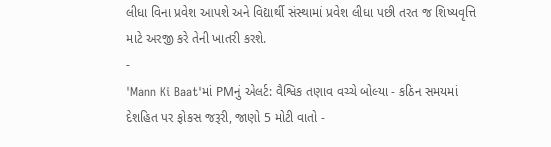લીધા વિના પ્રવેશ આપશે અને વિદ્યાર્થી સંસ્થામાં પ્રવેશ લીધા પછી તરત જ શિષ્યવૃત્તિ માટે અરજી કરે તેની ખાતરી કરશે.
-
'Mann Ki Baat'માં PMનું એલર્ટ: વૈશ્વિક તણાવ વચ્ચે બોલ્યા - કઠિન સમયમાં દેશહિત પર ફોકસ જરૂરી, જાણો 5 મોટી વાતો -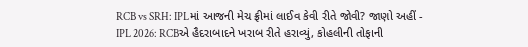RCB vs SRH: IPLમાં આજની મેચ ફ્રીમાં લાઈવ કેવી રીતે જોવી? જાણો અહીં -
IPL 2026: RCBએ હૈદરાબાદને ખરાબ રીતે હરાવ્યું, કોહલીની તોફાની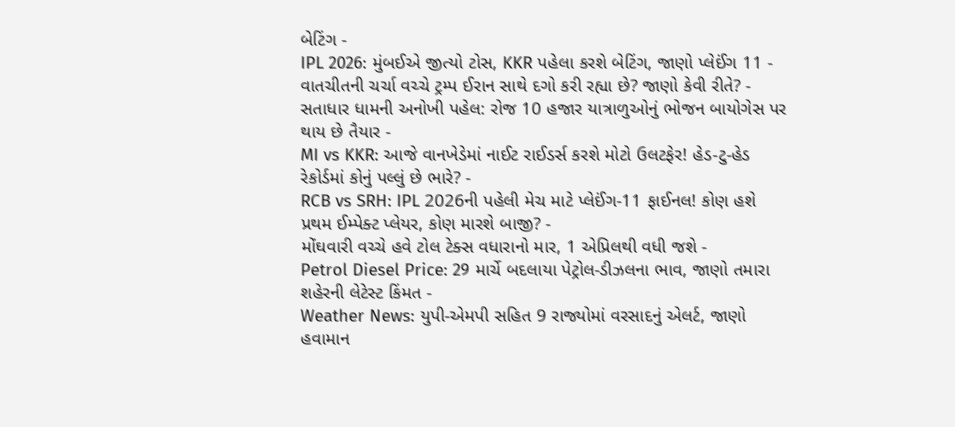બેટિંગ -
IPL 2026: મુંબઈએ જીત્યો ટોસ, KKR પહેલા કરશે બેટિંગ, જાણો પ્લેઈંગ 11 -
વાતચીતની ચર્ચા વચ્ચે ટ્રમ્પ ઈરાન સાથે દગો કરી રહ્યા છે? જાણો કેવી રીતે? -
સતાધાર ધામની અનોખી પહેલ: રોજ 10 હજાર યાત્રાળુઓનું ભોજન બાયોગેસ પર થાય છે તૈયાર -
MI vs KKR: આજે વાનખેડેમાં નાઈટ રાઈડર્સ કરશે મોટો ઉલટફેર! હેડ-ટુ-હેડ રેકોર્ડમાં કોનું પલ્લું છે ભારે? -
RCB vs SRH: IPL 2026ની પહેલી મેચ માટે પ્લેઈંગ-11 ફાઈનલ! કોણ હશે પ્રથમ ઈમ્પેક્ટ પ્લેયર, કોણ મારશે બાજી? -
મોંઘવારી વચ્ચે હવે ટોલ ટેક્સ વધારાનો માર, 1 એપ્રિલથી વધી જશે -
Petrol Diesel Price: 29 માર્ચે બદલાયા પેટ્રોલ-ડીઝલના ભાવ, જાણો તમારા શહેરની લેટેસ્ટ કિંમત -
Weather News: યુપી-એમપી સહિત 9 રાજ્યોમાં વરસાદનું એલર્ટ, જાણો હવામાન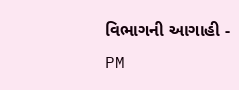વિભાગની આગાહી -
PM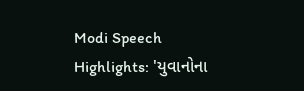Modi Speech Highlights: 'યુવાનોના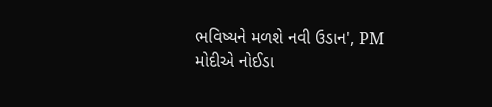ભવિષ્યને મળશે નવી ઉડાન', PM મોદીએ નોઈડા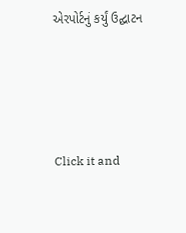એરપોર્ટનું કર્યું ઉદ્ઘાટન






Click it and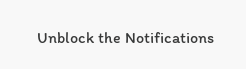Unblock the Notifications